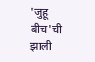'जुहू बीच'ची झाली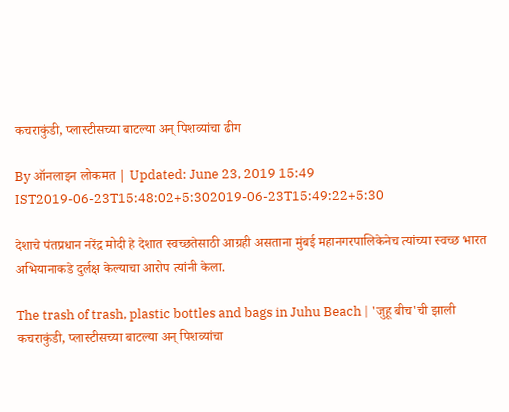कचराकुंडी, प्लास्टीसच्या बाटल्या अन् पिशव्यांचा ढीग

By ऑनलाइन लोकमत | Updated: June 23, 2019 15:49 IST2019-06-23T15:48:02+5:302019-06-23T15:49:22+5:30

देशाचे पंतप्रधान नरेंद्र मोदी हे देशात स्वच्छतेसाठी आग्रही असताना मुंबई महानगरपालिकेनेच त्यांच्या स्वच्छ भारत अभियानाकडे दुर्लक्ष केल्याचा आरोप त्यांनी केला.

The trash of trash, plastic bottles and bags in Juhu Beach | 'जुहू बीच'ची झाली कचराकुंडी, प्लास्टीसच्या बाटल्या अन् पिशव्यांचा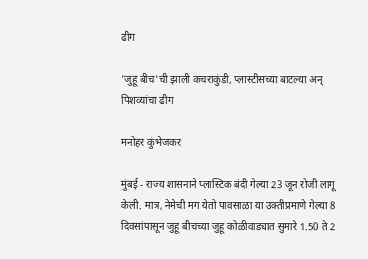ढीग

'जुहू बीच'ची झाली कचराकुंडी, प्लास्टीसच्या बाटल्या अन् पिशव्यांचा ढीग

मनोहर कुंभेजकर

मुंबई - राज्य शासनाने प्लास्टिक बंदी गेल्या 23 जून रोजी लागू केली. मात्र, नेमेची मग येतो पावसाळा या उक्तीप्रमाणे गेल्या 8 दिवसांपासून जुहू बीचच्या जुहू कोळीवाड्यात सुमारे 1.50 ते 2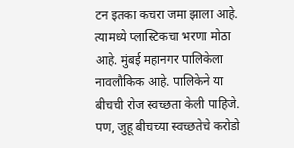टन इतका कचरा जमा झाला आहे. त्यामध्ये प्लास्टिकचा भरणा मोठा आहे. मुंबई महानगर पालिकेला नावलौकिक आहे. पालिकेने या बीचची रोज स्वच्छता केली पाहिजे. पण, जुहू बीचच्या स्वच्छतेचे करोडो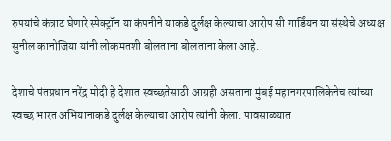रुपयांचे कंत्राट घेणारे स्पेक्ट्रॉन या कंपनीने याकडे दुर्लक्ष केल्याचा आरोप सी गार्डिंयन या संस्थेचे अध्यक्ष सुनील कानोजिया यांनी लोकमतशी बोलताना बोलताना केला आहे.

देशाचे पंतप्रधान नरेंद्र मोदी हे देशात स्वच्छतेसाठी आग्रही असताना मुंबई महानगरपालिकेनेच त्यांच्या स्वच्छ भारत अभियानाकडे दुर्लक्ष केल्याचा आरोप त्यांनी केला. पावसाळ्यात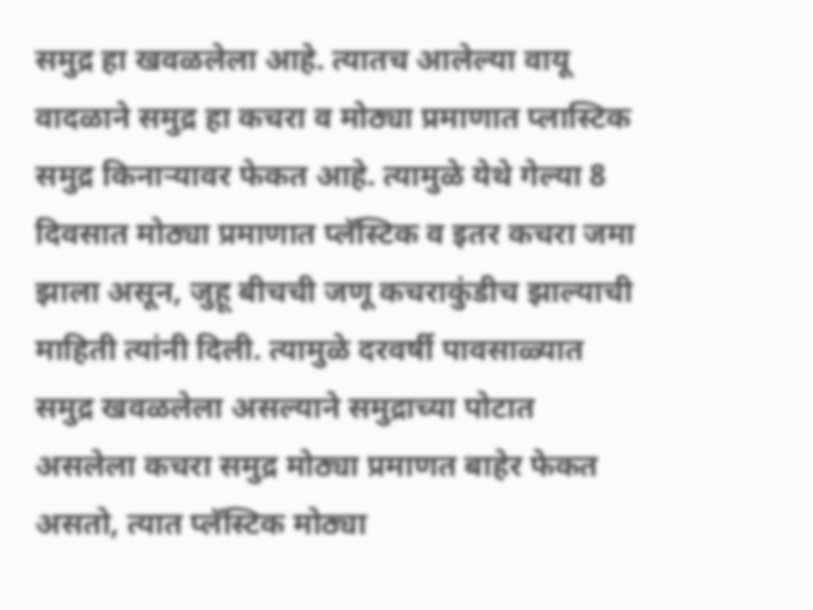समुद्र हा खवळलेला आहे. त्यातच आलेल्या वायू वादळाने समुद्र हा कचरा व मोठ्या प्रमाणात प्लास्टिक समुद्र किनाऱ्यावर फेकत आहे. त्यामुळे येथे गेल्या 8 दिवसात मोठ्या प्रमाणात प्लॅस्टिक व इतर कचरा जमा झाला असून, जुहू बीचची जणू कचराकुंडीच झाल्याची माहिती त्यांनी दिली. त्यामुळे दरवर्षी पावसाळ्यात समुद्र खवळलेला असल्याने समुद्राच्या पोटात असलेला कचरा समुद्र मोठ्या प्रमाणत बाहेर फेकत असतो, त्यात प्लॅस्टिक मोठ्या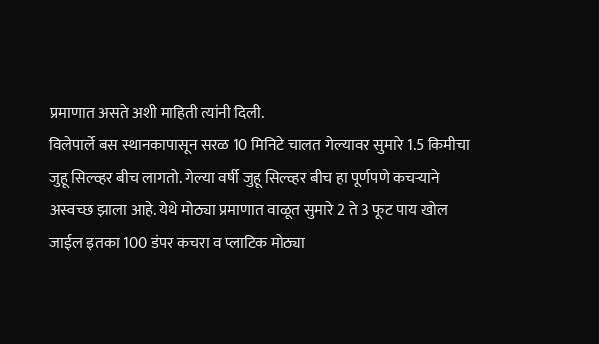प्रमाणात असते अशी माहिती त्यांनी दिली.
विलेपार्ले बस स्थानकापासून सरळ 10 मिनिटे चालत गेल्यावर सुमारे 1.5 किमीचा जुहू सिल्व्हर बीच लागतो. गेल्या वर्षी जुहू सिल्व्हर बीच हा पूर्णपणे कचऱ्याने अस्वच्छ झाला आहे. येथे मोठ्या प्रमाणात वाळूत सुमारे 2 ते 3 फूट पाय खोल जाईल इतका 100 डंपर कचरा व प्लाटिक मोठ्या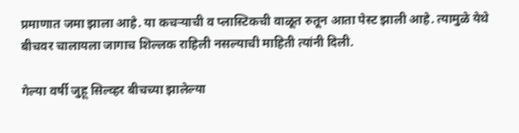प्रमाणात जमा झाला आहे. या कचऱ्याची व प्लास्टिकची वाळूत रुतून आता पेस्ट झाली आहे. त्यामुळे येथे बीचवर चालायला जागाच शिल्लक राहिली नसल्याची माहिती त्यांनी दिली.

गेल्या वर्षी जुहू सिल्व्हर बीचच्या झालेल्या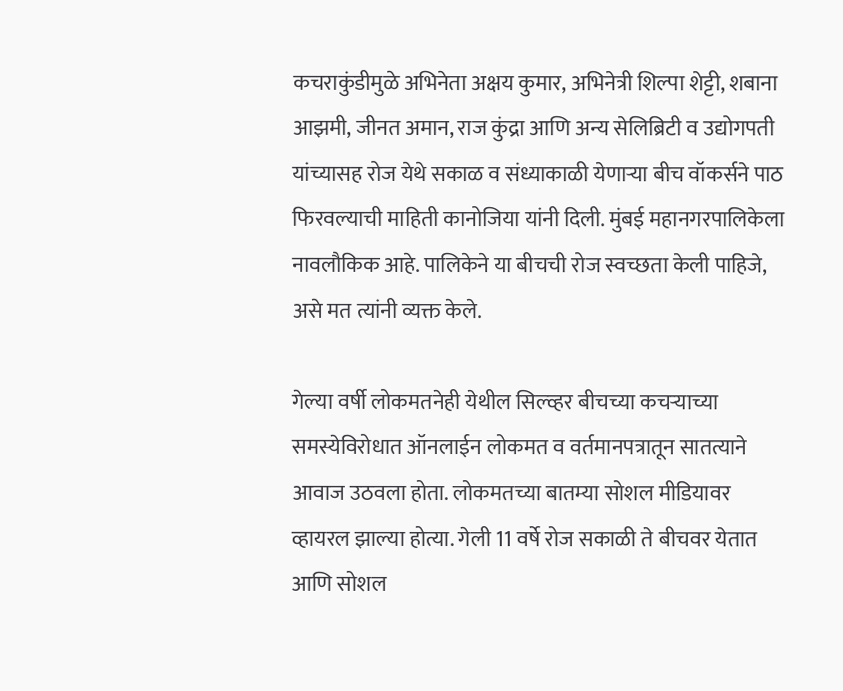कचराकुंडीमुळे अभिनेता अक्षय कुमार, अभिनेत्री शिल्पा शेट्टी, शबाना आझमी, जीनत अमान, राज कुंद्रा आणि अन्य सेलिब्रिटी व उद्योगपती यांच्यासह रोज येथे सकाळ व संध्याकाळी येणाऱ्या बीच वॉकर्सने पाठ फिरवल्याची माहिती कानोजिया यांनी दिली. मुंबई महानगरपालिकेला नावलौकिक आहे. पालिकेने या बीचची रोज स्वच्छता केली पाहिजे, असे मत त्यांनी व्यक्त केले.

गेल्या वर्षी लोकमतनेही येथील सिल्व्हर बीचच्या कचऱ्याच्या समस्येविरोधात ऑनलाईन लोकमत व वर्तमानपत्रातून सातत्याने आवाज उठवला होता. लोकमतच्या बातम्या सोशल मीडियावर व्हायरल झाल्या होत्या. गेली 11 वर्षे रोज सकाळी ते बीचवर येतात आणि सोशल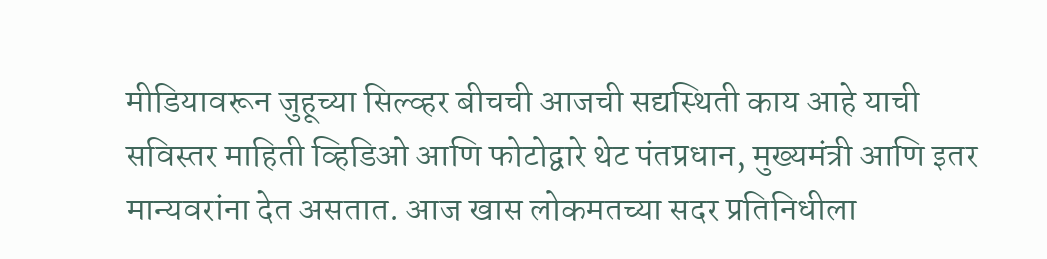मीडियावरून जुहूच्या सिल्व्हर बीचची आजची सद्यस्थिती काय आहे याची सविस्तर माहिती व्हिडिओ आणि फोटोद्वारे थेट पंतप्रधान, मुख्यमंत्री आणि इतर मान्यवरांना देत असतात. आज खास लोकमतच्या सदर प्रतिनिधीला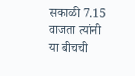सकाळी 7.15 वाजता त्यांनी या बीचची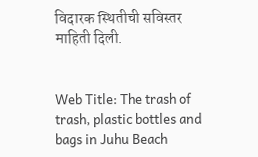विदारक स्थितीची सविस्तर माहिती दिली.


Web Title: The trash of trash, plastic bottles and bags in Juhu Beach